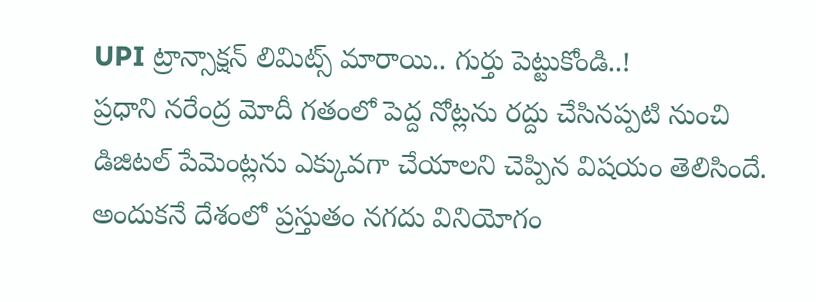UPI ట్రాన్సాక్షన్ లిమిట్స్ మారాయి.. గుర్తు పెట్టుకోండి..!
ప్రధాని నరేంద్ర మోదీ గతంలో పెద్ద నోట్లను రద్దు చేసినప్పటి నుంచి డిజిటల్ పేమెంట్లను ఎక్కువగా చేయాలని చెప్పిన విషయం తెలిసిందే. అందుకనే దేశంలో ప్రస్తుతం నగదు వినియోగం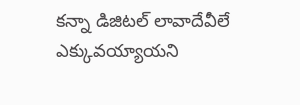కన్నా డిజిటల్ లావాదేవీలే ఎక్కువయ్యాయని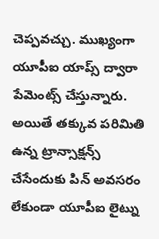చెప్పవచ్చు. ముఖ్యంగా యూపీఐ యాప్స్ ద్వారా పేమెంట్స్ చేస్తున్నారు. అయితే తక్కువ పరిమితి ఉన్న ట్రాన్సాక్షన్స్ చేసేందుకు పిన్ అవసరం లేకుండా యూపీఐ లైట్ను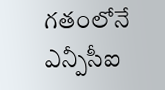గతంలోనే ఎన్పీసీఐ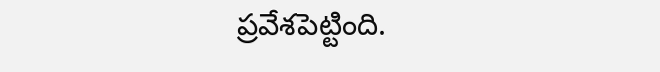ప్రవేశపెట్టింది.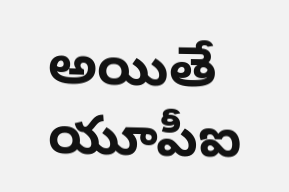అయితే యూపీఐ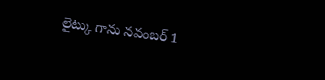లైట్కు గాను నవంబర్ 1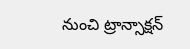నుంచి ట్రాన్సాక్షన్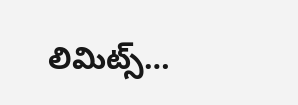లిమిట్స్…